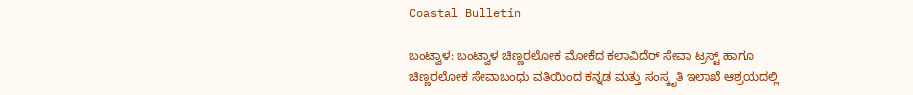Coastal Bulletin

ಬಂಟ್ವಾಳ: ಬಂಟ್ವಾಳ ಚಿಣ್ಣರಲೋಕ ಮೋಕೆದ ಕಲಾವಿದೆರ್ ಸೇವಾ ಟ್ರಸ್ಟ್ ಹಾಗೂ ಚಿಣ್ಣರಲೋಕ ಸೇವಾಬಂಧು ವತಿಯಿಂದ ಕನ್ನಡ ಮತ್ತು ಸಂಸ್ಕೃತಿ ಇಲಾಖೆ ಆಶ್ರಯದಲ್ಲಿ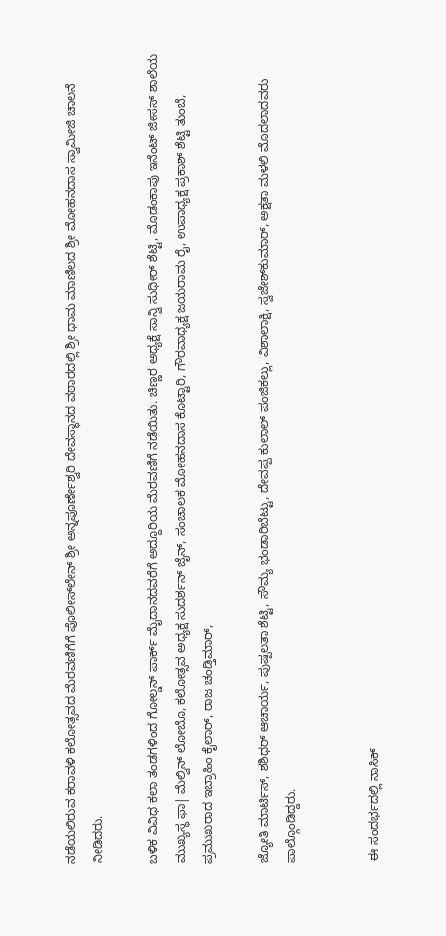ನಡೆಯಲಿರುವ ಕರಾವಳಿ ಕಲೋತ್ಸವದ ಮೆರವಣಿಗೆಗೆ ಪೊಲೀಸ್‌ಲೇನ್ ಶ್ರೀ ಅನ್ನಪೂರ್ಣೇಶ್ವರಿ ದೇವಸ್ಥಾನದ ವಠಾರದಲ್ಲಿ ಶ್ರೀ ಧಾಮ ಮಾಣಿಲದ ಶ್ರೀ ಮೋಹನದಾಸ ಸ್ವಾಮೀಜಿ ಚಾಲನೆ ನೀಡಿದರು.

ಬಳಿಕ ವಿವಿಧ ಕಲಾ ತಂಡಗಳಿಂದ ಗೋಲ್ಡನ್ ಪಾರ್ಕ್ ಮೈದಾನದವರೆಗೆ ಅದ್ದೂರಿಯ ಮೆರವಣಿಗೆ ನಡೆಯಿತು. ಚಿಣ್ಣರ ಅಧ್ಯಕ್ಷೆ ಸಾನ್ವಿ ಸುಧೀರ್ ಶೆಟ್ಟಿ, ಮೊಡಂಕಾಪು ಇನೆಂಟ್ ಜೀಸಸ್ ಶಾಲೆಯ ಮುಖ್ಯಸ್ಥ ಫಾ| ಮೆಲ್ವಿನ್ ಲೋಬೊ, ಕಲೋತ್ಸವ ಅಧ್ಯಕ್ಷ ಸುದರ್ಶನ್ ಜೈನ್, ಸಂಚಾಲಕ ಮೋಹನದಾಸ ಕೊಟ್ಟಾರಿ, ಗೌರವಾಧ್ಯಕ್ಷ ಜಯರಾಮ ರೈ, ಉಪಾಧ್ಯಕ್ಷ ಪ್ರಕಾಶ್ ಶೆಟ್ಟಿ ತುಂಬೆ, ಪ್ರಮುಖರಾದ ಇಬ್ರಾಹಿಂ ಕೈಲಾರ್, ರಾಜ ಚಂಡ್ತಿಮಾರ್,

ಜ್ಯೋತಿ ಮಾರ್ಟಿಸ್, ಶಶಿಧರ್ ಆಚಾರ್ಯ, ಪುಷ್ಪಲತಾ ಶೆಟ್ಟಿ, ಸೌಮ್ಯ ಭಂಡಾರಿಬೆಟ್ಟು, ದೇವಪ್ಪ ಕುಲಾಲ್ ಪಂಜಿಕಲ್ಲು, ವಿಶಾಲಾಕ್ಷಿ, ಸ್ವಜೇಶ್‌ಕುಮಾರ್, ಅಕ್ಷತಾ ಮಳಲಿ ಮೊದಲಾದವರು ಪಾಲ್ಗೊಂಡಿದ್ದರು.


 ಈ ಸಂದರ್ಭದಲ್ಲಿ ನಾಸಿಕ್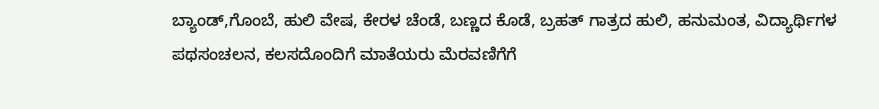ಬ್ಯಾಂಡ್,ಗೊಂಬೆ, ಹುಲಿ ವೇಷ, ಕೇರಳ ಚೆಂಡೆ, ಬಣ್ಣದ ಕೊಡೆ, ಬ್ರಹತ್ ಗಾತ್ರದ ಹುಲಿ, ಹನುಮಂತ, ವಿದ್ಯಾರ್ಥಿಗಳ ಪಥಸಂಚಲನ, ಕಲಸದೊಂದಿಗೆ ಮಾತೆಯರು ಮೆರವಣಿಗೆಗೆ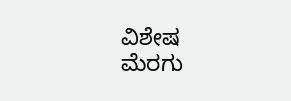ವಿಶೇಷ ಮೆರಗು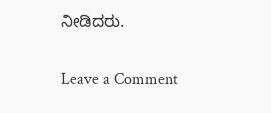ನೀಡಿದರು.

Leave a Comment